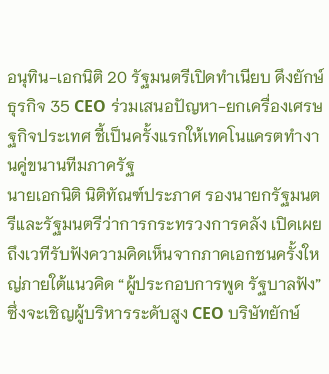อนุทิน-เอกนิติ 20 รัฐมนตรีเปิดทำเนียบ ดึงยักษ์ธุรกิจ 35 CEO ร่วมเสนอปัญหา-ยกเครื่องเศรษฐกิจประเทศ ชี้เป็นครั้งแรกให้เทคโนแครตทำงานคู่ขนานทีมภาครัฐ
นายเอกนิติ นิติทัณฑ์ประภาศ รองนายกรัฐมนตรีและรัฐมนตรีว่าการกระทรวงการคลัง เปิดเผยถึงเวทีรับฟังความคิดเห็นจากภาคเอกชนครั้งใหญ่ภายใต้แนวคิด “ผู้ประกอบการพูด รัฐบาลฟัง” ซึ่งจะเชิญผู้บริหารระดับสูง CEO บริษัทยักษ์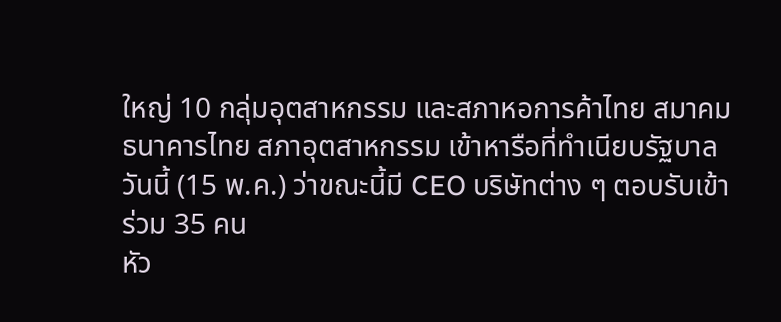ใหญ่ 10 กลุ่มอุตสาหกรรม และสภาหอการค้าไทย สมาคมธนาคารไทย สภาอุตสาหกรรม เข้าหารือที่ทำเนียบรัฐบาลวันนี้ (15 พ.ค.) ว่าขณะนี้มี CEO บริษัทต่าง ๆ ตอบรับเข้าร่วม 35 คน
หัว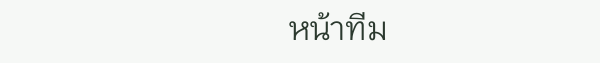หน้าทีม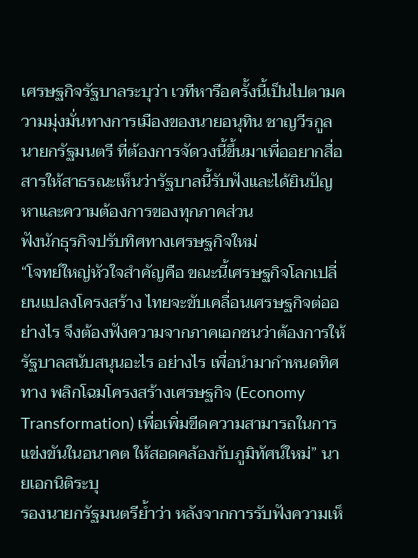เศรษฐกิจรัฐบาลระบุว่า เวทีหารือครั้งนี้เป็นไปตามความมุ่งมั่นทางการเมืองของนายอนุทิน ชาญวีรกูล นายกรัฐมนตรี ที่ต้องการจัดวงนี้ขึ้นมาเพื่ออยากสื่อสารให้สาธรณะเห็นว่ารัฐบาลนี้รับฟังและได้ยินปัญหาและความต้องการของทุกภาคส่วน
ฟังนักธุรกิจปรับทิศทางเศรษฐกิจใหม่
“โจทย์ใหญ่หัวใจสำคัญคือ ขณะนี้เศรษฐกิจโลกเปลี่ยนแปลงโครงสร้าง ไทยจะขับเคลื่อนเศรษฐกิจต่ออย่างไร จึงต้องฟังความจากภาคเอกชนว่าต้องการให้รัฐบาลสนับสนุนอะไร อย่างไร เพื่อนำมากำหนดทิศทาง พลิกโฉมโครงสร้างเศรษฐกิจ (Economy Transformation) เพื่อเพิ่มขีดความสามารถในการแข่งขันในอนาคต ให้สอดคล้องกับภูมิทัศน์ใหม่” นายเอกนิติระบุ
รองนายกรัฐมนตรีย้ำว่า หลังจากการรับฟังความเห็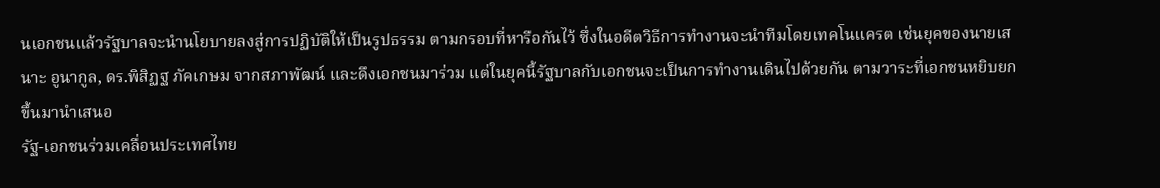นเอกชนแล้วรัฐบาลจะนำนโยบายลงสู่การปฏิบัติให้เป็นรูปธรรม ตามกรอบที่หารือกันไว้ ซึ่งในอดีตวิธีการทำงานจะนำทีมโดยเทคโนแครต เช่นยุคของนายเสนาะ อูนากูล, ดร.พิสิฏฐ ภัคเกษม จากสภาพัฒน์ และดึงเอกชนมาร่วม แต่ในยุคนี้รัฐบาลกับเอกชนจะเป็นการทำงานเดินไปด้วยกัน ตามวาระที่เอกชนหยิบยกขึ้นมานำเสนอ
รัฐ-เอกชนร่วมเคลื่อนประเทศไทย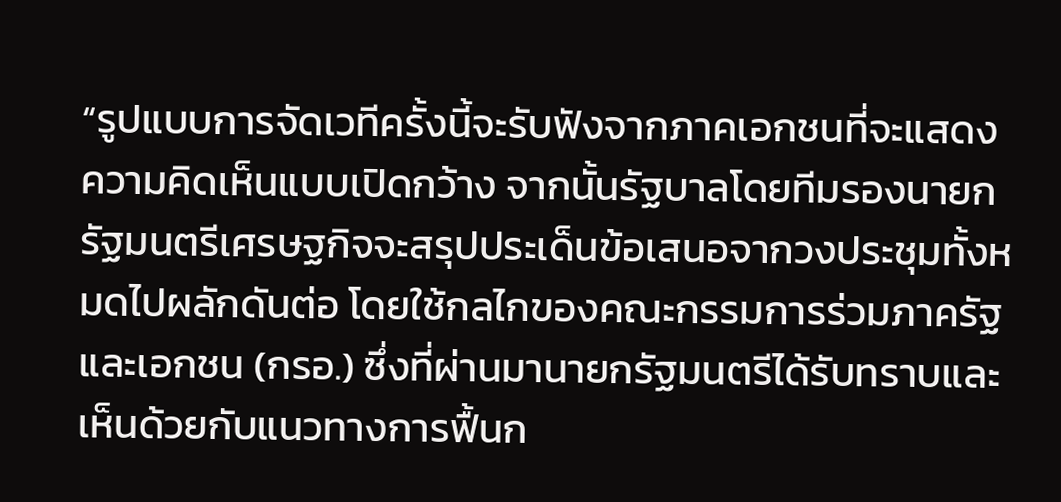“รูปแบบการจัดเวทีครั้งนี้จะรับฟังจากภาคเอกชนที่จะแสดงความคิดเห็นแบบเปิดกว้าง จากนั้นรัฐบาลโดยทีมรองนายกรัฐมนตรีเศรษฐกิจจะสรุปประเด็นข้อเสนอจากวงประชุมทั้งหมดไปผลักดันต่อ โดยใช้กลไกของคณะกรรมการร่วมภาครัฐและเอกชน (กรอ.) ซึ่งที่ผ่านมานายกรัฐมนตรีได้รับทราบและเห็นด้วยกับแนวทางการฟื้นก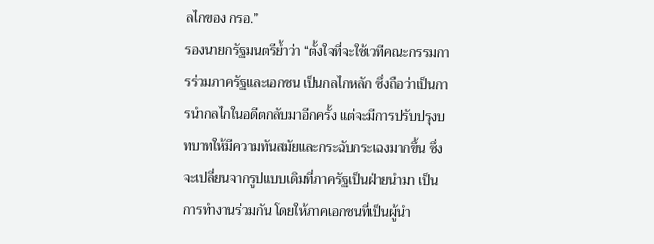ลไกของ กรอ.”
รองนายกรัฐมนตรีย้ำว่า “ตั้งใจที่จะใช้เวทีคณะกรรมการร่วมภาครัฐและเอกชน เป็นกลไกหลัก ซึ่งถือว่าเป็นการนำกลไกในอดีตกลับมาอีกครั้ง แต่จะมีการปรับปรุงบทบาทให้มีความทันสมัยและกระฉับกระเฉงมากขึ้น ซึ่งจะเปลี่ยนจากรูปแบบเดิมที่ภาครัฐเป็นฝ่ายนำมา เป็นการทำงานร่วมกัน โดยให้ภาคเอกชนที่เป็นผู้นำ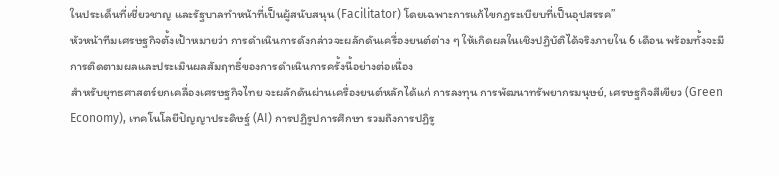ในประเด็นที่เชี่ยวชาญ และรัฐบาลทำหน้าที่เป็นผู้สนับสนุน (Facilitator) โดยเฉพาะการแก้ไขกฎระเบียบที่เป็นอุปสรรค”
หัวหน้าทีมเศรษฐกิจตั้งเป้าหมายว่า การดำเนินการดังกล่าวจะผลักดันเครื่องยนต์ต่าง ๆ ให้เกิดผลในเชิงปฏิบัติได้จริงภายใน 6 เดือน พร้อมทั้งจะมีการติดตามผลและประเมินผลสัมฤทธิ์ของการดำเนินการครั้งนี้อย่างต่อเนื่อง
สำหรับยุทธศาสตร์ยกเคลื่องเศรษฐกิจไทย จะผลักดันผ่านเครื่องยนต์หลักได้แก่ การลงทุน การพัฒนาทรัพยากรมนุษย์, เศรษฐกิจสีเขียว (Green Economy), เทคโนโลยีปัญญาประดิษฐ์ (AI) การปฏิรูปการศึกษา รวมถึงการปฏิรู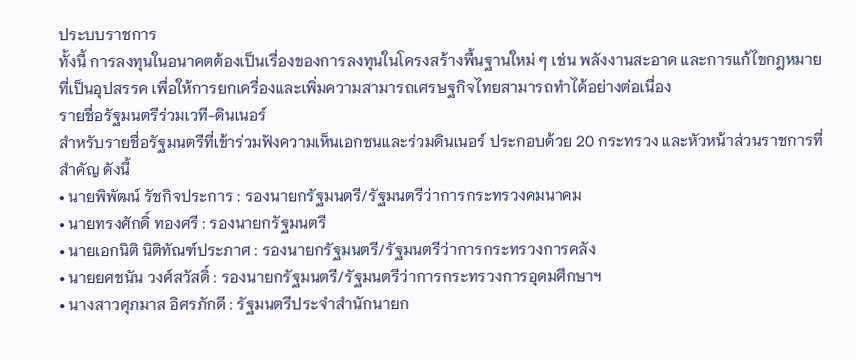ประบบราชการ
ทั้งนี้ การลงทุนในอนาคตต้องเป็นเรื่องของการลงทุนในโครงสร้างพื้นฐานใหม่ ๆ เช่น พลังงานสะอาด และการแก้ไขกฎหมายที่เป็นอุปสรรค เพื่อให้การยกเครื่องและเพิ่มความสามารถเศรษฐกิจไทยสามารถทำได้อย่างต่อเนื่อง
รายชื่อรัฐมนตรีร่วมเวที-ดินเนอร์
สำหรับรายชื่อรัฐมนตรีที่เข้าร่วมฟังความเห็นเอกชนและร่วมดินเนอร์ ประกอบด้วย 20 กระทรวง และหัวหน้าส่วนราชการที่สำคัญ ดังนี้
• นายพิพัฒน์ รัชกิจประการ : รองนายกรัฐมนตรี/รัฐมนตรีว่าการกระทรวงคมนาคม
• นายทรงศักดิ์ ทองศรี : รองนายกรัฐมนตรี
• นายเอกนิติ นิติทัณฑ์ประภาศ : รองนายกรัฐมนตรี/รัฐมนตรีว่าการกระทรวงการคลัง
• นายยศชนัน วงศ์สวัสดิ์ : รองนายกรัฐมนตรี/รัฐมนตรีว่าการกระทรวงการอุดมศึกษาฯ
• นางสาวศุภมาส อิศรภักดี : รัฐมนตรีประจำสำนักนายก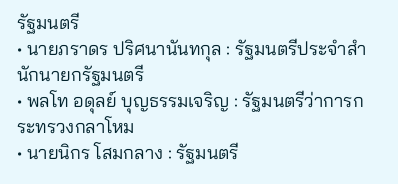รัฐมนตรี
• นายภราดร ปริศนานันทกุล : รัฐมนตรีประจำสำนักนายกรัฐมนตรี
• พลโท อดุลย์ บุญธรรมเจริญ : รัฐมนตรีว่าการกระทรวงกลาโหม
• นายนิกร โสมกลาง : รัฐมนตรี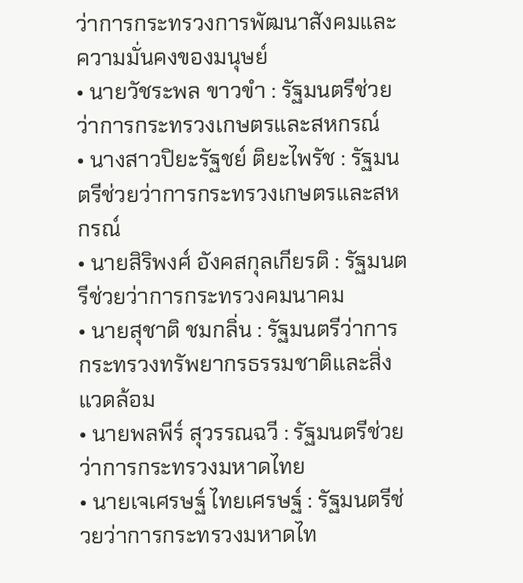ว่าการกระทรวงการพัฒนาสังคมและความมั่นคงของมนุษย์
• นายวัชระพล ขาวขำ : รัฐมนตรีช่วยว่าการกระทรวงเกษตรและสหกรณ์
• นางสาวปิยะรัฐชย์ ติยะไพรัช : รัฐมนตรีช่วยว่าการกระทรวงเกษตรและสหกรณ์
• นายสิริพงศ์ อังคสกุลเกียรติ : รัฐมนตรีช่วยว่าการกระทรวงคมนาคม
• นายสุชาติ ชมกลิ่น : รัฐมนตรีว่าการกระทรวงทรัพยากรธรรมชาติและสิ่งแวดล้อม
• นายพลพีร์ สุวรรณฉวี : รัฐมนตรีช่วยว่าการกระทรวงมหาดไทย
• นายเจเศรษฐ์ ไทยเศรษฐ์ : รัฐมนตรีช่วยว่าการกระทรวงมหาดไท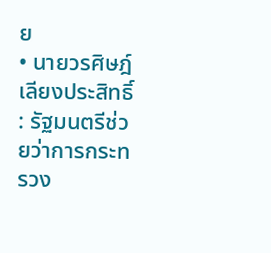ย
• นายวรศิษฎ์ เลียงประสิทธิ์ : รัฐมนตรีช่วยว่าการกระทรวง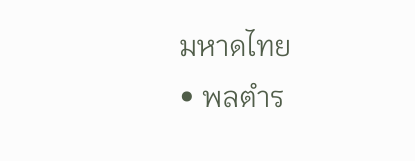มหาดไทย
• พลตำร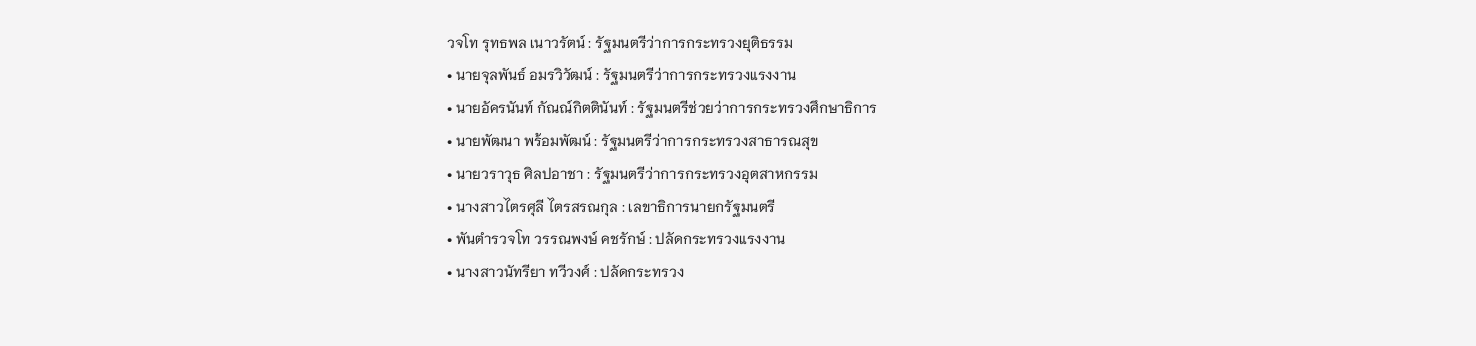วจโท รุทธพล เนาวรัตน์ : รัฐมนตรีว่าการกระทรวงยุติธรรม
• นายจุลพันธ์ อมรวิวัฒน์ : รัฐมนตรีว่าการกระทรวงแรงงาน
• นายอัครนันท์ กัณณ์กิตตินันท์ : รัฐมนตรีช่วยว่าการกระทรวงศึกษาธิการ
• นายพัฒนา พร้อมพัฒน์ : รัฐมนตรีว่าการกระทรวงสาธารณสุข
• นายวราวุธ ศิลปอาชา : รัฐมนตรีว่าการกระทรวงอุตสาหกรรม
• นางสาวไตรศุลี ไตรสรณกุล : เลขาธิการนายกรัฐมนตรี
• พันตำรวจโท วรรณพงษ์ คชรักษ์ : ปลัดกระทรวงแรงงาน
• นางสาวนัทรียา ทวีวงศ์ : ปลัดกระทรวง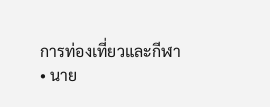การท่องเที่ยวและกีฬา
• นาย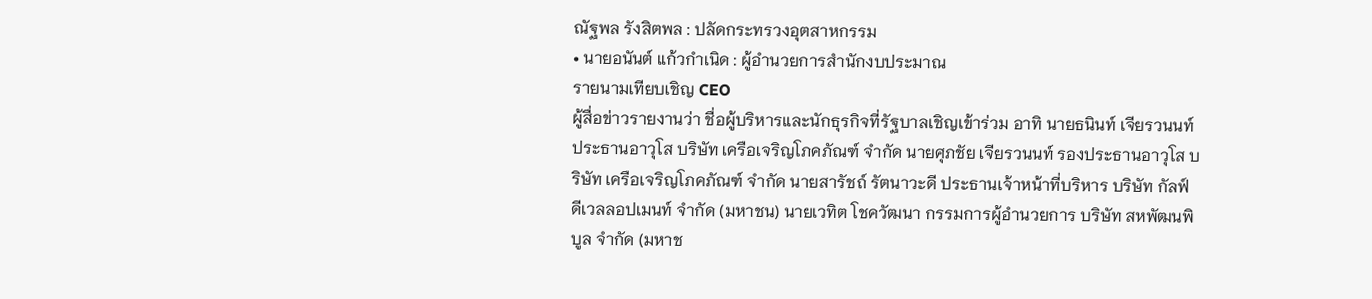ณัฐพล รังสิตพล : ปลัดกระทรวงอุตสาหกรรม
• นายอนันต์ แก้วกำเนิด : ผู้อำนวยการสำนักงบประมาณ
รายนามเทียบเชิญ CEO
ผู้สื่อข่าวรายงานว่า ชื่อผู้บริหารและนักธุรกิจที่รัฐบาลเชิญเข้าร่วม อาทิ นายธนินท์ เจียรวนนท์ ประธานอาวุโส บริษัท เครือเจริญโภคภัณฑ์ จำกัด นายศุภชัย เจียรวนนท์ รองประธานอาวุโส บริษัท เครือเจริญโภคภัณฑ์ จำกัด นายสารัชถ์ รัตนาวะดี ประธานเจ้าหน้าที่บริหาร บริษัท กัลฟ์ ดีเวลลอปเมนท์ จำกัด (มหาชน) นายเวทิต โชควัฒนา กรรมการผู้อำนวยการ บริษัท สหพัฒนพิบูล จำกัด (มหาช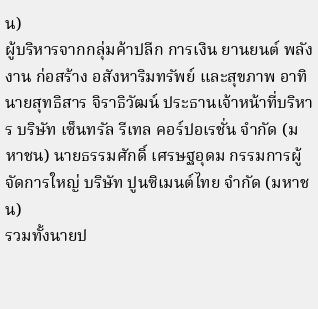น)
ผู้บริหารจากกลุ่มค้าปลีก การเงิน ยานยนต์ พลังงาน ก่อสร้าง อสังหาริมทรัพย์ และสุขภาพ อาทิ นายสุทธิสาร จิราธิวัฒน์ ประธานเจ้าหน้าที่บริหาร บริษัท เซ็นทรัล รีเทล คอร์ปอเรชั่น จำกัด (มหาชน) นายธรรมศักดิ์ เศรษฐอุดม กรรมการผู้จัดการใหญ่ บริษัท ปูนซิเมนต์ไทย จำกัด (มหาชน)
รวมทั้งนายป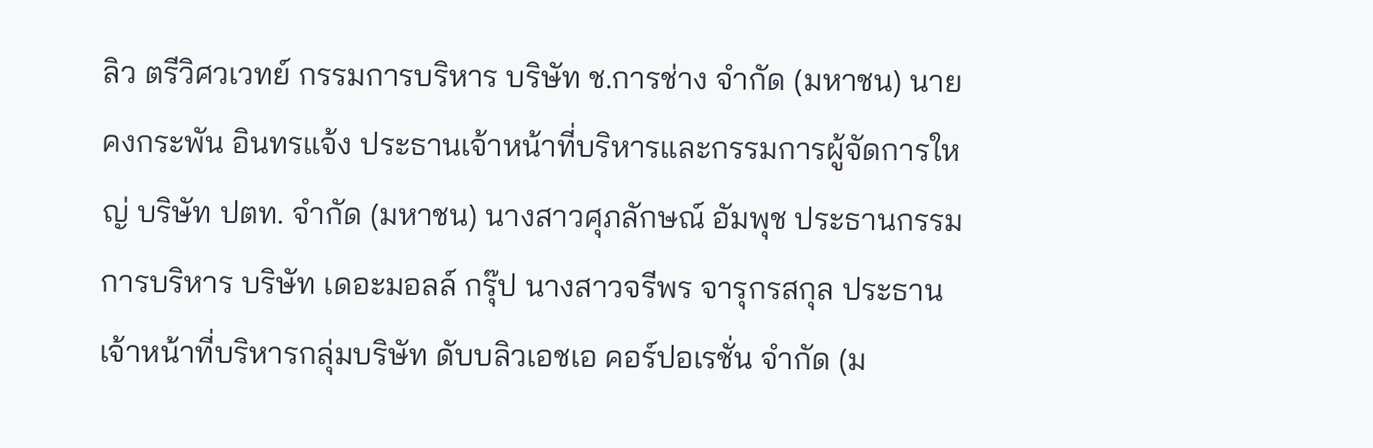ลิว ตรีวิศวเวทย์ กรรมการบริหาร บริษัท ช.การช่าง จำกัด (มหาชน) นายคงกระพัน อินทรแจ้ง ประธานเจ้าหน้าที่บริหารและกรรมการผู้จัดการใหญ่ บริษัท ปตท. จำกัด (มหาชน) นางสาวศุภลักษณ์ อัมพุช ประธานกรรมการบริหาร บริษัท เดอะมอลล์ กรุ๊ป นางสาวจรีพร จารุกรสกุล ประธานเจ้าหน้าที่บริหารกลุ่มบริษัท ดับบลิวเอชเอ คอร์ปอเรชั่น จำกัด (ม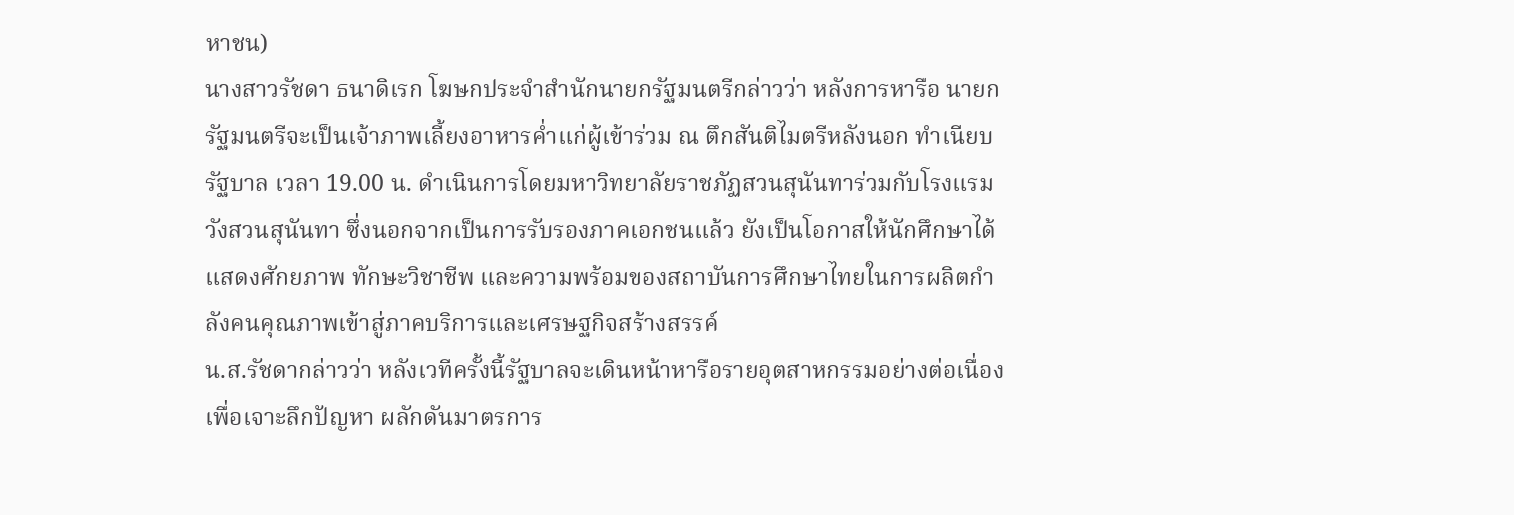หาชน)
นางสาวรัชดา ธนาดิเรก โฆษกประจำสำนักนายกรัฐมนตรีกล่าวว่า หลังการหารือ นายกรัฐมนตรีจะเป็นเจ้าภาพเลี้ยงอาหารค่ำแก่ผู้เข้าร่วม ณ ตึกสันติไมตรีหลังนอก ทำเนียบรัฐบาล เวลา 19.00 น. ดำเนินการโดยมหาวิทยาลัยราชภัฏสวนสุนันทาร่วมกับโรงแรมวังสวนสุนันทา ซึ่งนอกจากเป็นการรับรองภาคเอกชนแล้ว ยังเป็นโอกาสให้นักศึกษาได้แสดงศักยภาพ ทักษะวิชาชีพ และความพร้อมของสถาบันการศึกษาไทยในการผลิตกำลังคนคุณภาพเข้าสู่ภาคบริการและเศรษฐกิจสร้างสรรค์
น.ส.รัชดากล่าวว่า หลังเวทีครั้งนี้รัฐบาลจะเดินหน้าหารือรายอุตสาหกรรมอย่างต่อเนื่อง เพื่อเจาะลึกปัญหา ผลักดันมาตรการ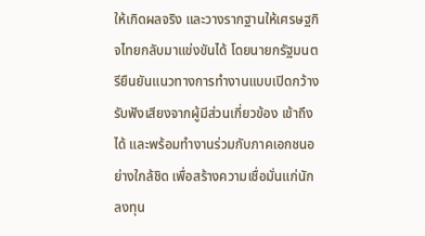ให้เกิดผลจริง และวางรากฐานให้เศรษฐกิจไทยกลับมาแข่งขันได้ โดยนายกรัฐมนตรียืนยันแนวทางการทำงานแบบเปิดกว้าง รับฟังเสียงจากผู้มีส่วนเกี่ยวข้อง เข้าถึงได้ และพร้อมทำงานร่วมกับภาคเอกชนอย่างใกล้ชิด เพื่อสร้างความเชื่อมั่นแก่นักลงทุน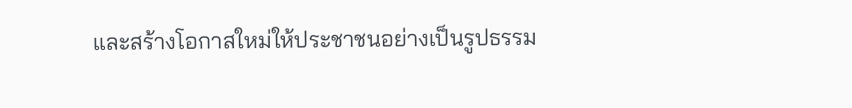และสร้างโอกาสใหม่ให้ประชาชนอย่างเป็นรูปธรรม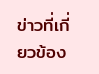ข่าวที่เกี่ยวข้อง